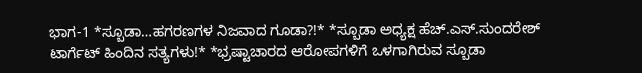ಭಾಗ-1 *ಸ್ಬೂಡಾ…ಹಗರಣಗಳ ನಿಜವಾದ ಗೂಡಾ?!* *ಸ್ಬೂಡಾ ಅಧ್ಯಕ್ಷ ಹೆಚ್.ಎಸ್.ಸುಂದರೇಶ್ ಟಾರ್ಗೆಟ್ ಹಿಂದಿನ ಸತ್ಯಗಳು!* *ಭ್ರಷ್ಟಾಚಾರದ ಆರೋಪಗಳಿಗೆ ಒಳಗಾಗಿರುವ ಸ್ಬೂಡಾ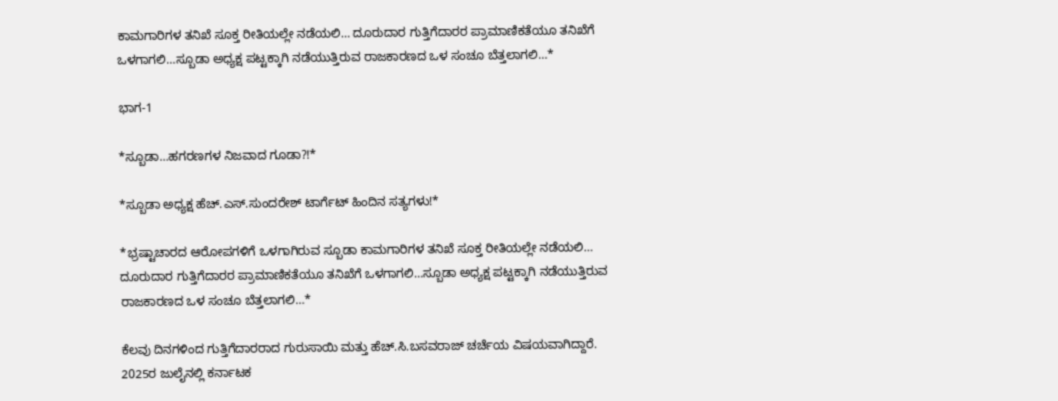ಕಾಮಗಾರಿಗಳ ತನಿಖೆ ಸೂಕ್ತ ರೀತಿಯಲ್ಲೇ ನಡೆಯಲಿ… ದೂರುದಾರ ಗುತ್ತಿಗೆದಾರರ ಪ್ರಾಮಾಣಿಕತೆಯೂ ತನಿಖೆಗೆ ಒಳಗಾಗಲಿ…ಸ್ಬೂಡಾ ಅಧ್ಯಕ್ಷ ಪಟ್ಟಕ್ಕಾಗಿ ನಡೆಯುತ್ತಿರುವ ರಾಜಕಾರಣದ ಒಳ ಸಂಚೂ ಬೆತ್ತಲಾಗಲಿ…*

ಭಾಗ-1

*ಸ್ಬೂಡಾ…ಹಗರಣಗಳ ನಿಜವಾದ ಗೂಡಾ?!*

*ಸ್ಬೂಡಾ ಅಧ್ಯಕ್ಷ ಹೆಚ್.ಎಸ್.ಸುಂದರೇಶ್ ಟಾರ್ಗೆಟ್ ಹಿಂದಿನ ಸತ್ಯಗಳು!*

*ಭ್ರಷ್ಟಾಚಾರದ ಆರೋಪಗಳಿಗೆ ಒಳಗಾಗಿರುವ ಸ್ಬೂಡಾ ಕಾಮಗಾರಿಗಳ ತನಿಖೆ ಸೂಕ್ತ ರೀತಿಯಲ್ಲೇ ನಡೆಯಲಿ… ದೂರುದಾರ ಗುತ್ತಿಗೆದಾರರ ಪ್ರಾಮಾಣಿಕತೆಯೂ ತನಿಖೆಗೆ ಒಳಗಾಗಲಿ…ಸ್ಬೂಡಾ ಅಧ್ಯಕ್ಷ ಪಟ್ಟಕ್ಕಾಗಿ ನಡೆಯುತ್ತಿರುವ ರಾಜಕಾರಣದ ಒಳ ಸಂಚೂ ಬೆತ್ತಲಾಗಲಿ…*

ಕೆಲವು ದಿನಗಳಿಂದ ಗುತ್ತಿಗೆದಾರರಾದ ಗುರುಸಾಯಿ ಮತ್ತು ಹೆಚ್.ಸಿ.ಬಸವರಾಜ್ ಚರ್ಚೆಯ ವಿಷಯವಾಗಿದ್ದಾರೆ. 2025ರ ಜುಲೈನಲ್ಲಿ ಕರ್ನಾಟಕ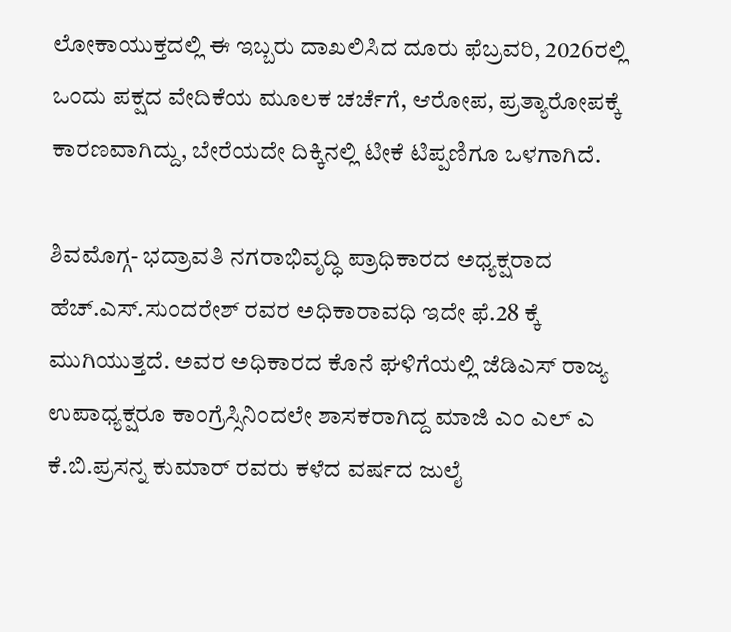ಲೋಕಾಯುಕ್ತದಲ್ಲಿ ಈ ಇಬ್ಬರು ದಾಖಲಿಸಿದ ದೂರು ಫೆಬ್ರವರಿ, 2026ರಲ್ಲಿ ಒಂದು ಪಕ್ಷದ ವೇದಿಕೆಯ ಮೂಲಕ ಚರ್ಚೆಗೆ, ಆರೋಪ, ಪ್ರತ್ಯಾರೋಪಕ್ಕೆ ಕಾರಣವಾಗಿದ್ದು, ಬೇರೆಯದೇ ದಿಕ್ಕಿನಲ್ಲಿ ಟೀಕೆ ಟಿಪ್ಪಣಿಗೂ ಒಳಗಾಗಿದೆ.

ಶಿವಮೊಗ್ಗ- ಭದ್ರಾವತಿ ನಗರಾಭಿವೃದ್ಧಿ ಪ್ರಾಧಿಕಾರದ ಅಧ್ಯಕ್ಷರಾದ ಹೆಚ್.ಎಸ್.ಸುಂದರೇಶ್ ರವರ ಅಧಿಕಾರಾವಧಿ ಇದೇ ಫೆ.28 ಕ್ಕೆ ಮುಗಿಯುತ್ತದೆ. ಅವರ ಅಧಿಕಾರದ ಕೊನೆ ಘಳಿಗೆಯಲ್ಲಿ ಜೆಡಿಎಸ್ ರಾಜ್ಯ ಉಪಾಧ್ಯಕ್ಷರೂ ಕಾಂಗ್ರೆಸ್ಸಿನಿಂದಲೇ ಶಾಸಕರಾಗಿದ್ದ ಮಾಜಿ ಎಂ ಎಲ್ ಎ ಕೆ.ಬಿ.ಪ್ರಸನ್ನ ಕುಮಾರ್ ರವರು ಕಳೆದ ವರ್ಷದ ಜುಲೈ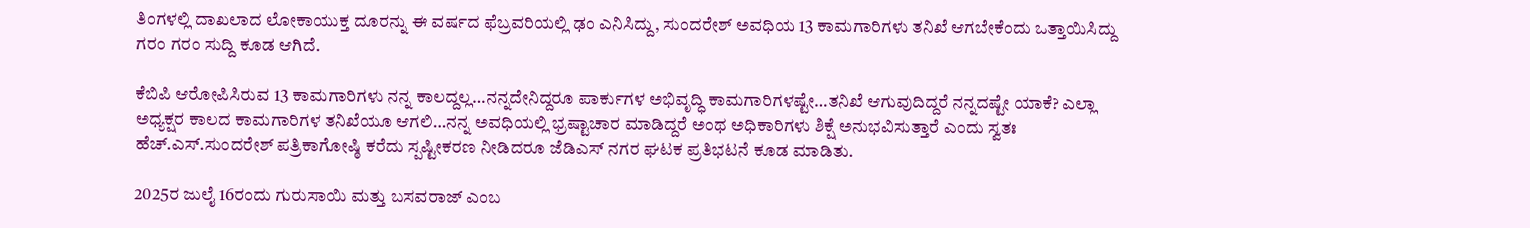ತಿಂಗಳಲ್ಲಿ ದಾಖಲಾದ ಲೋಕಾಯುಕ್ತ ದೂರನ್ನು ಈ ವರ್ಷದ ಫೆಬ್ರವರಿಯಲ್ಲಿ ಢಂ ಎನಿಸಿದ್ದು, ಸುಂದರೇಶ್ ಅವಧಿಯ 13 ಕಾಮಗಾರಿಗಳು ತನಿಖೆ ಆಗಬೇಕೆಂದು ಒತ್ತಾಯಿಸಿದ್ದು ಗರಂ ಗರಂ ಸುದ್ದಿ ಕೂಡ ಆಗಿದೆ.

ಕೆಬಿಪಿ ಆರೋಪಿಸಿರುವ 13 ಕಾಮಗಾರಿಗಳು ನನ್ನ ಕಾಲದ್ದಲ್ಲ…ನನ್ನದೇನಿದ್ದರೂ ಪಾರ್ಕುಗಳ ಅಭಿವೃದ್ಧಿ ಕಾಮಗಾರಿಗಳಷ್ಟೇ…ತನಿಖೆ ಆಗುವುದಿದ್ದರೆ ನನ್ನದಷ್ಟೇ ಯಾಕೆ? ಎಲ್ಲಾ ಅಧ್ಯಕ್ಷರ ಕಾಲದ ಕಾಮಗಾರಿಗಳ ತನಿಖೆಯೂ ಆಗಲಿ…ನನ್ನ ಅವಧಿಯಲ್ಲಿ ಭ್ರಷ್ಟಾಚಾರ ಮಾಡಿದ್ದರೆ ಅಂಥ ಅಧಿಕಾರಿಗಳು ಶಿಕ್ಷೆ ಅನುಭವಿಸುತ್ತಾರೆ ಎಂದು ಸ್ವತಃ ಹೆಚ್.ಎಸ್.ಸುಂದರೇಶ್ ಪತ್ರಿಕಾಗೋಷ್ಠಿ ಕರೆದು ಸ್ಪಷ್ಟೀಕರಣ ನೀಡಿದರೂ ಜೆಡಿಎಸ್ ನಗರ ಘಟಕ ಪ್ರತಿಭಟನೆ ಕೂಡ ಮಾಡಿತು.

2025ರ ಜುಲೈ 16ರಂದು ಗುರುಸಾಯಿ ಮತ್ತು ಬಸವರಾಜ್ ಎಂಬ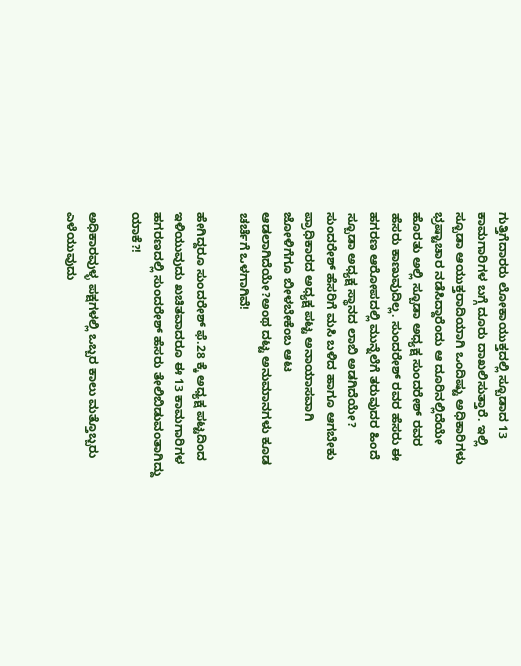ಗುತ್ತಿಗೆದಾರರು ಲೋಕಾಯುಕ್ತದಲ್ಲಿ ಸ್ಬೂಡಾದ 13 ಕಾಮಗಾರಿಗಳ ಬಗ್ಗೆ ದೂರು ದಾಖಲಿಸುತ್ತಾರೆ. ಇಲ್ಲಿ ಸ್ಬೂಡಾ ಆಯುಕ್ತರಾದಿಯಾಗಿ ಒಂದಿಷ್ಟು ಅಧಿಕಾರಿಗಳು ಭ್ರಷ್ಟಾಚಾರ ನಡೆಸಿದ್ದಾರೆಂದು ಆ ದೂರಿನಲ್ಲಿದೆಯೇ ಹೊರತು ಅಲ್ಲಿ ಸ್ಬೂಡಾ ಅಧ್ಯಕ್ಷ ಸುಂದರೇಶ್ ರವರ ಹೆಸರು ಕಾಣುವುದಿಲ್ಲ. ಸುಂದರೇಶ್ ರವರ ಹೆಸರು ಈ ಹಗರಣ ಆರೋಪದಲ್ಲಿ ಮುನ್ನೆಲೆಗೆ ತರುವುದರ ಹಿಂದೆ ಸ್ಬೂಡಾ ಅಧ್ಯಕ್ಷ ಸ್ಥಾನದ ಲಾಬಿ ಅಡಗಿದೆಯೇ? ಸುಂದರೇಶ್ ಹೆಸರಿಗೆ ಮಸಿ ಬಳಿದ ಹಾಗೂ ಆಗಬೇಕು ಪ್ರಾಧಿಕಾರದ ಅಧ್ಯಕ್ಷ ಪಟ್ಟ ಅನಾಯಾಸವಾಗಿ ಜೋಳಿಗೆಗೂ ಬೀಳಬೇಕೆಂಬ ಆಟ ಆಡಲಾಗಿದೆಯೇ?ಅಂಥ ದಟ್ಟ ಅನುಮಾನಗಳು ಕೂಡ ಚರ್ಚೆಗೆ ಒಳಗಾಗಿವೆ!

ಹೇಗಿದ್ದರೂ ಸುಂದರೇಶ್ ಫೆ.28 ಕ್ಕೆ ಅಧ್ಯಕ್ಷ ಪಟ್ಟದಿಂದ ಇಳಿಯುವುದು ಖಚಿತವಾದರೂ ಈ 13 ಕಾಮಗಾರಿಗಳ ಹಗರಣದಲ್ಲಿ ಸುಂದರೇಶ್ ಹೆಸರು ತೇಲಿಬಿಡುವಂತಾಗಿದ್ದು ಯಾಕೆ?!

ಅಧಿಕಾರವುಳ್ಳ ಪಕ್ಷಗಳಲ್ಲಿ ಒಬ್ಬರ ಕಾಲು ಮತ್ತೊಬ್ಬರು ಎಳೆಯುವುದು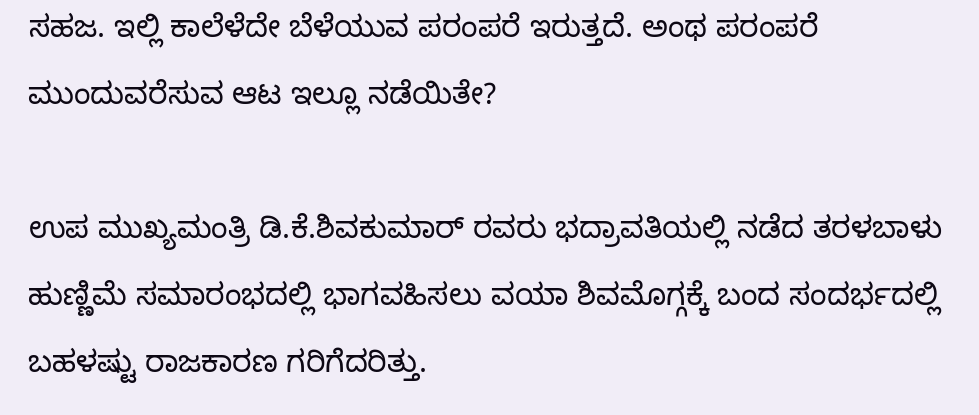ಸಹಜ. ಇಲ್ಲಿ ಕಾಲೆಳೆದೇ ಬೆಳೆಯುವ ಪರಂಪರೆ ಇರುತ್ತದೆ. ಅಂಥ ಪರಂಪರೆ ಮುಂದುವರೆಸುವ ಆಟ ಇಲ್ಲೂ ನಡೆಯಿತೇ?

ಉಪ ಮುಖ್ಯಮಂತ್ರಿ ಡಿ.ಕೆ.ಶಿವಕುಮಾರ್ ರವರು ಭದ್ರಾವತಿಯಲ್ಲಿ ನಡೆದ ತರಳಬಾಳು ಹುಣ್ಣಿಮೆ ಸಮಾರಂಭದಲ್ಲಿ ಭಾಗವಹಿಸಲು ವಯಾ ಶಿವಮೊಗ್ಗಕ್ಕೆ ಬಂದ ಸಂದರ್ಭದಲ್ಲಿ ಬಹಳಷ್ಟು ರಾಜಕಾರಣ ಗರಿಗೆದರಿತ್ತು.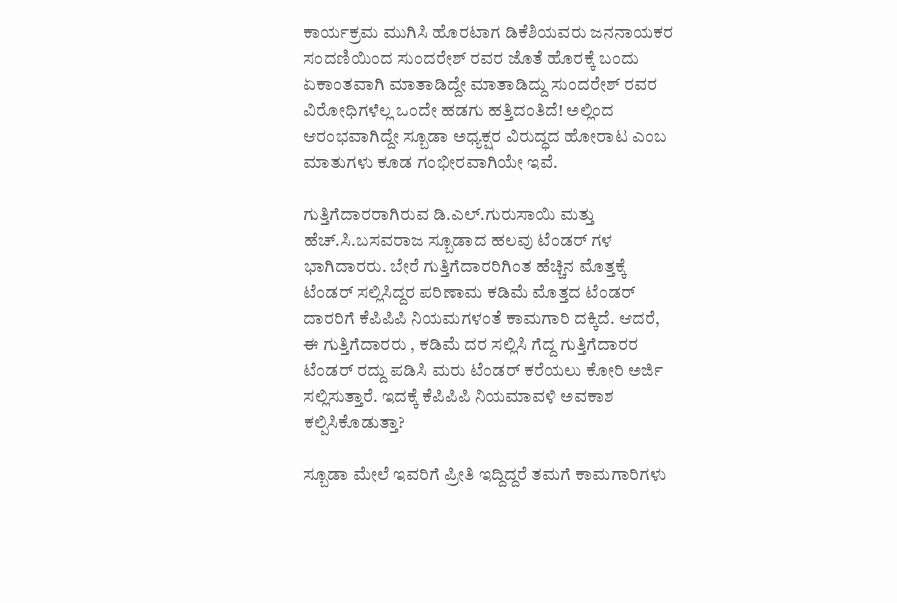ಕಾರ್ಯಕ್ರಮ ಮುಗಿಸಿ ಹೊರಟಾಗ ಡಿಕೆಶಿಯವರು ಜನನಾಯಕರ ಸಂದಣಿಯಿಂದ ಸುಂದರೇಶ್ ರವರ ಜೊತೆ ಹೊರಕ್ಕೆ ಬಂದು ಏಕಾಂತವಾಗಿ ಮಾತಾಡಿದ್ದೇ ಮಾತಾಡಿದ್ದು ಸುಂದರೇಶ್ ರವರ ವಿರೋಧಿಗಳೆಲ್ಲ ಒಂದೇ ಹಡಗು ಹತ್ತಿದಂತಿದೆ! ಅಲ್ಲಿಂದ ಆರಂಭವಾಗಿದ್ದೇ ಸ್ಬೂಡಾ ಅಧ್ಯಕ್ಷರ ವಿರುದ್ಧದ ಹೋರಾಟ ಎಂಬ ಮಾತುಗಳು ಕೂಡ ಗಂಭೀರವಾಗಿಯೇ ಇವೆ.

ಗುತ್ತಿಗೆದಾರರಾಗಿರುವ ಡಿ.ಎಲ್.ಗುರುಸಾಯಿ ಮತ್ತು ಹೆಚ್.ಸಿ.ಬಸವರಾಜ ಸ್ಬೂಡಾದ ಹಲವು ಟೆಂಡರ್ ಗಳ ಭಾಗಿದಾರರು. ಬೇರೆ ಗುತ್ತಿಗೆದಾರರಿಗಿಂತ ಹೆಚ್ಚಿನ ಮೊತ್ತಕ್ಕೆ ಟೆಂಡರ್ ಸಲ್ಲಿಸಿದ್ದರ ಪರಿಣಾಮ ಕಡಿಮೆ ಮೊತ್ತದ ಟೆಂಡರ್ ದಾರರಿಗೆ ಕೆಪಿಪಿಪಿ ನಿಯಮಗಳಂತೆ ಕಾಮಗಾರಿ ದಕ್ಕಿದೆ. ಆದರೆ, ಈ ಗುತ್ತಿಗೆದಾರರು , ಕಡಿಮೆ ದರ ಸಲ್ಲಿಸಿ ಗೆದ್ದ ಗುತ್ತಿಗೆದಾರರ ಟೆಂಡರ್ ರದ್ದು ಪಡಿಸಿ ಮರು ಟೆಂಡರ್ ಕರೆಯಲು ಕೋರಿ ಅರ್ಜಿ ಸಲ್ಲಿಸುತ್ತಾರೆ. ಇದಕ್ಕೆ ಕೆಪಿಪಿಪಿ ನಿಯಮಾವಳಿ ಅವಕಾಶ ಕಲ್ಪಿಸಿಕೊಡುತ್ತಾ?

ಸ್ಬೂಡಾ ಮೇಲೆ ಇವರಿಗೆ ಪ್ರೀತಿ ಇದ್ದಿದ್ದರೆ ತಮಗೆ ಕಾಮಗಾರಿಗಳು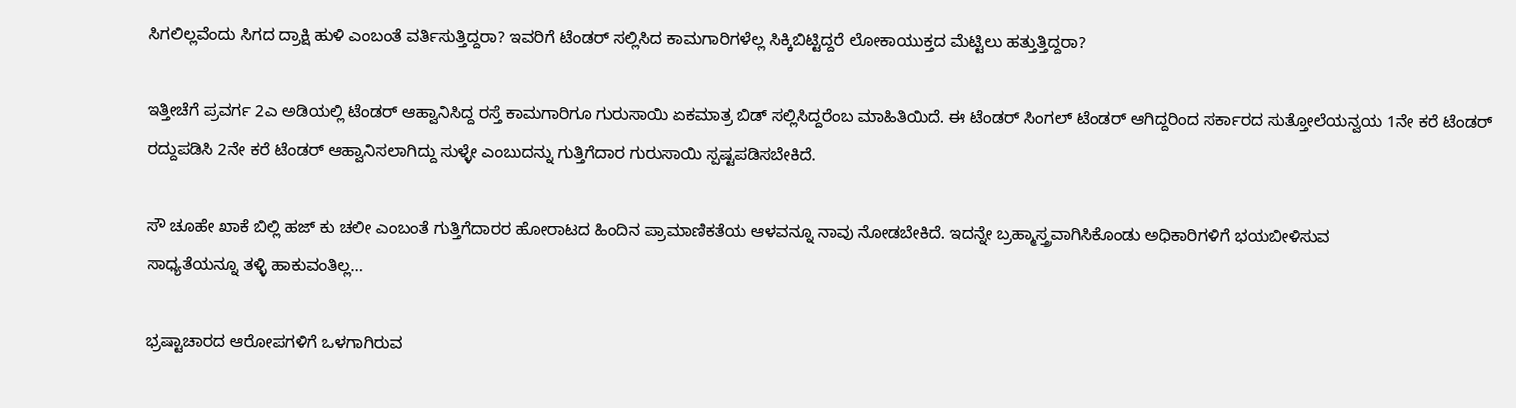ಸಿಗಲಿಲ್ಲವೆಂದು ಸಿಗದ ದ್ರಾಕ್ಷಿ ಹುಳಿ ಎಂಬಂತೆ ವರ್ತಿಸುತ್ತಿದ್ದರಾ? ಇವರಿಗೆ ಟೆಂಡರ್ ಸಲ್ಲಿಸಿದ ಕಾಮಗಾರಿಗಳೆಲ್ಲ ಸಿಕ್ಕಿಬಿಟ್ಟಿದ್ದರೆ ಲೋಕಾಯುಕ್ತದ ಮೆಟ್ಟಿಲು ಹತ್ತುತ್ತಿದ್ದರಾ?

ಇತ್ತೀಚೆಗೆ ಪ್ರವರ್ಗ 2ಎ ಅಡಿಯಲ್ಲಿ ಟೆಂಡರ್ ಆಹ್ವಾನಿಸಿದ್ದ ರಸ್ತೆ ಕಾಮಗಾರಿಗೂ ಗುರುಸಾಯಿ ಏಕಮಾತ್ರ ಬಿಡ್ ಸಲ್ಲಿಸಿದ್ದರೆಂಬ ಮಾಹಿತಿಯಿದೆ. ಈ ಟೆಂಡರ್ ಸಿಂಗಲ್ ಟೆಂಡರ್ ಆಗಿದ್ದರಿಂದ ಸರ್ಕಾರದ ಸುತ್ತೋಲೆಯನ್ವಯ 1ನೇ ಕರೆ ಟೆಂಡರ್ ರದ್ದುಪಡಿಸಿ 2ನೇ ಕರೆ ಟೆಂಡರ್ ಆಹ್ವಾನಿಸಲಾಗಿದ್ದು ಸುಳ್ಳೇ ಎಂಬುದನ್ನು ಗುತ್ತಿಗೆದಾರ ಗುರುಸಾಯಿ ಸ್ಪಷ್ಟಪಡಿಸಬೇಕಿದೆ.

ಸೌ ಚೂಹೇ ಖಾಕೆ ಬಿಲ್ಲಿ ಹಜ್ ಕು ಚಲೀ ಎಂಬಂತೆ ಗುತ್ತಿಗೆದಾರರ ಹೋರಾಟದ ಹಿಂದಿನ ಪ್ರಾಮಾಣಿಕತೆಯ ಆಳವನ್ನೂ ನಾವು ನೋಡಬೇಕಿದೆ. ಇದನ್ನೇ ಬ್ರಹ್ಮಾಸ್ತ್ರವಾಗಿಸಿಕೊಂಡು ಅಧಿಕಾರಿಗಳಿಗೆ ಭಯಬೀಳಿಸುವ
ಸಾಧ್ಯತೆಯನ್ನೂ ತಳ್ಳಿ ಹಾಕುವಂತಿಲ್ಲ…

ಭ್ರಷ್ಟಾಚಾರದ ಆರೋಪಗಳಿಗೆ ಒಳಗಾಗಿರುವ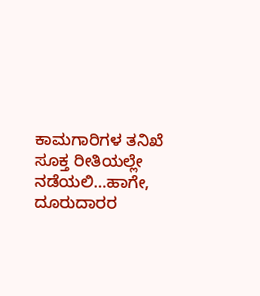ಕಾಮಗಾರಿಗಳ ತನಿಖೆ ಸೂಕ್ತ ರೀತಿಯಲ್ಲೇ ನಡೆಯಲಿ…ಹಾಗೇ, ದೂರುದಾರರ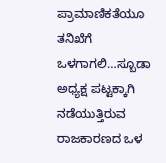ಪ್ರಾಮಾಣಿಕತೆಯೂ ತನಿಖೆಗೆ ಒಳಗಾಗಲಿ…ಸ್ಬೂಡಾ ಅಧ್ಯಕ್ಷ ಪಟ್ಟಕ್ಕಾಗಿ ನಡೆಯುತ್ತಿರುವ ರಾಜಕಾರಣದ ಒಳ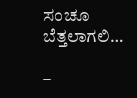ಸಂಚೂ ಬೆತ್ತಲಾಗಲಿ…

–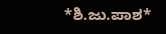*ಶಿ.ಜು.ಪಾಶ*